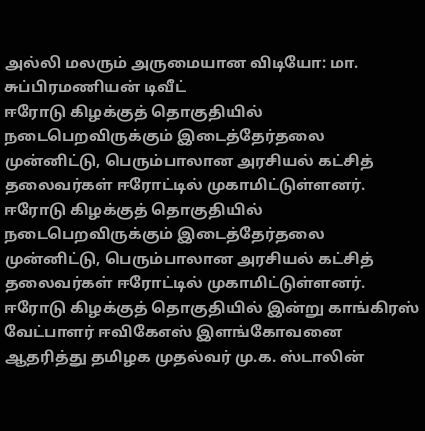அல்லி மலரும் அருமையான விடியோ: மா. சுப்பிரமணியன் டிவீட்
ஈரோடு கிழக்குத் தொகுதியில் நடைபெறவிருக்கும் இடைத்தேர்தலை முன்னிட்டு, பெரும்பாலான அரசியல் கட்சித் தலைவர்கள் ஈரோட்டில் முகாமிட்டுள்ளனர்.
ஈரோடு கிழக்குத் தொகுதியில் நடைபெறவிருக்கும் இடைத்தேர்தலை முன்னிட்டு, பெரும்பாலான அரசியல் கட்சித் தலைவர்கள் ஈரோட்டில் முகாமிட்டுள்ளனர்.
ஈரோடு கிழக்குத் தொகுதியில் இன்று காங்கிரஸ் வேட்பாளர் ஈவிகேஎஸ் இளங்கோவனை ஆதரித்து தமிழக முதல்வர் மு.க. ஸ்டாலின்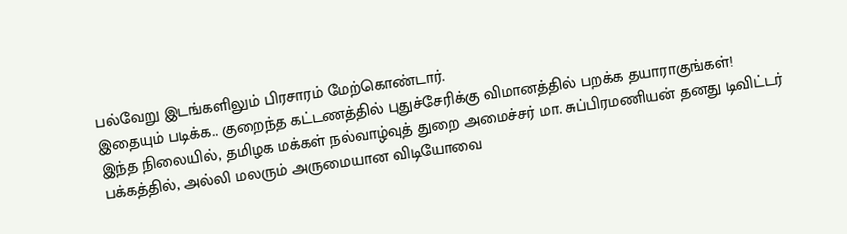பல்வேறு இடங்களிலும் பிரசாரம் மேற்கொண்டார்.
இதையும் படிக்க.. குறைந்த கட்டணத்தில் புதுச்சேரிக்கு விமானத்தில் பறக்க தயாராகுங்கள்!
இந்த நிலையில், தமிழக மக்கள் நல்வாழ்வுத் துறை அமைச்சர் மா. சுப்பிரமணியன் தனது டிவிட்டர் பக்கத்தில், அல்லி மலரும் அருமையான விடியோவை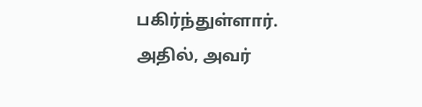பகிர்ந்துள்ளார்.
அதில், அவர்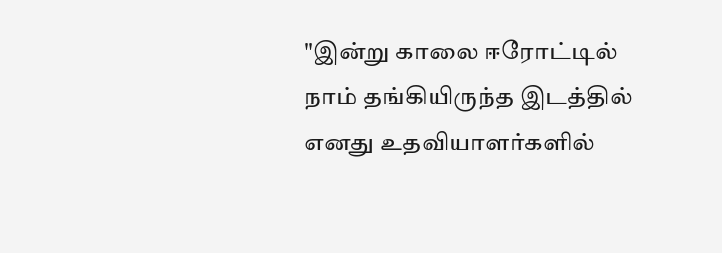"இன்று காலை ஈரோட்டில் நாம் தங்கியிருந்த இடத்தில் எனது உதவியாளர்களில்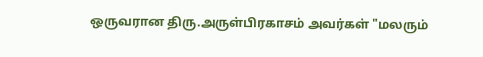ஒருவரான திரு.அருள்பிரகாசம் அவர்கள் "மலரும்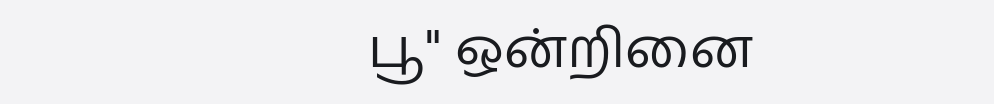பூ" ஒன்றினை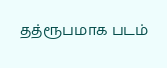தத்ரூபமாக படம்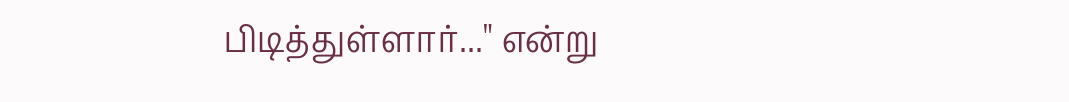பிடித்துள்ளார்..." என்று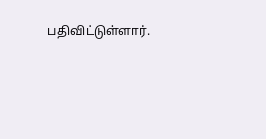பதிவிட்டுள்ளார்.